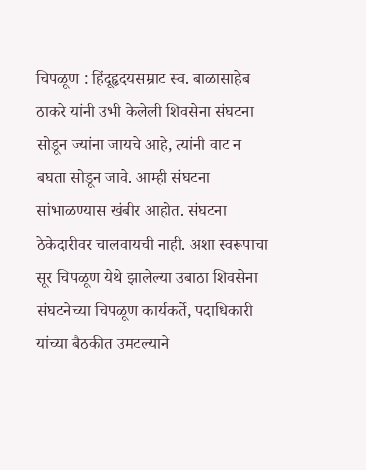चिपळूण : हिंदूहृदयसम्राट स्व. बाळासाहेब ठाकरे यांनी उभी केलेली शिवसेना संघटना सोडून ज्यांना जायचे आहे, त्यांनी वाट न बघता सोडून जावे. आम्ही संघटना सांभाळण्यास खंबीर आहोत. संघटना ठेकेदारीवर चालवायची नाही. अशा स्वरूपाचा सूर चिपळूण येथे झालेल्या उबाठा शिवसेना संघटनेच्या चिपळूण कार्यकर्ते, पदाधिकारी यांच्या बैठकीत उमटल्याने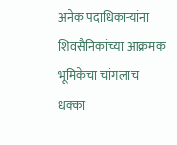अनेक पदाधिकाऱ्यांना शिवसैनिकांच्या आक्रमक भूमिकेचा चांगलाच धक्का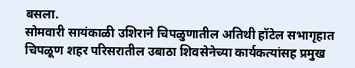बसला.
सोमवारी सायंकाळी उशिराने चिपळुणातील अतिथी हॉटेल सभागृहात चिपळूण शहर परिसरातील उबाठा शिवसेनेच्या कार्यकत्यांसह प्रमुख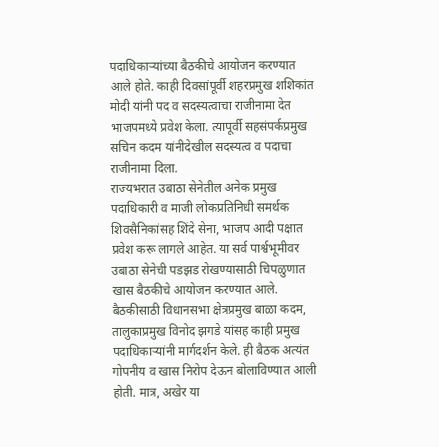पदाधिकाऱ्यांच्या बैठकीचे आयोजन करण्यात आले होते. काही दिवसांपूर्वी शहरप्रमुख शशिकांत मोदी यांनी पद व सदस्यत्वाचा राजीनामा देत भाजपमध्ये प्रवेश केला. त्यापूर्वी सहसंपर्कप्रमुख सचिन कदम यांनीदेखील सदस्यत्व व पदाचा राजीनामा दिला.
राज्यभरात उबाठा सेनेतील अनेक प्रमुख पदाधिकारी व माजी लोकप्रतिनिधी समर्थक शिवसैनिकांसह शिंदे सेना, भाजप आदी पक्षात प्रवेश करू लागले आहेत. या सर्व पार्श्वभूमीवर उबाठा सेनेची पडझड रोखण्यासाठी चिपळुणात खास बैठकीचे आयोजन करण्यात आले.
बैठकीसाठी विधानसभा क्षेत्रप्रमुख बाळा कदम, तालुकाप्रमुख विनोद झगडे यांसह काही प्रमुख पदाधिकाऱ्यांनी मार्गदर्शन केले. ही बैठक अत्यंत गोपनीय व खास निरोप देऊन बोलाविण्यात आली होती. मात्र, अखेर या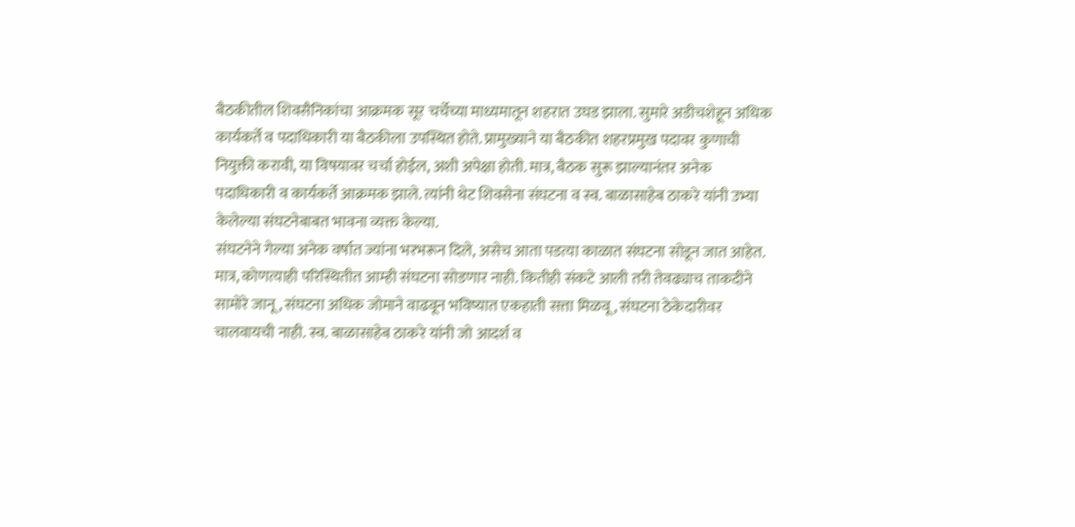बैठकीतील शिवसैनिकांचा आक्रमक सूर चर्चेच्या माध्यमातून शहरात उघड झाला. सुमारे अडीचशेहून अधिक कार्यकर्ते व पदाधिकारी या बैठकीला उपस्थित होते. प्रामुख्याने या बैठकीत शहरप्रमुख पदावर कुणाची नियुक्ती करावी, या विषयावर चर्चा होईल, अशी अपेक्षा होती. मात्र, बैठक सुरू झाल्यानंतर अनेक पदाधिकारी व कार्यकर्ते आक्रमक झाले. त्यांनी थेट शिवसेना संघटना व स्व. बाळासाहेब ठाकरे यांनी उभ्या केलेल्या संघटनेबाबत भावना व्यक्त केल्या.
संघटनेने गेल्या अनेक वर्षात ज्यांना भरभरून दिले, असेच आता पडत्या काळात संघटना सोडून जात आहेत.
मात्र, कोणत्याही परिस्थितीत आम्ही संघटना सोडणार नाही. कितीही संकटे आली तरी तेवढ्याच ताकदीने सामोरे जानू, संघटना अधिक जोमाने वाढवून भविष्यात एकहाती सत्ता मिळवू, संघटना ठेकेदारीवर चालवायची नाही. स्व. बाळासाहेब ठाकरे यांनी जो आदर्श व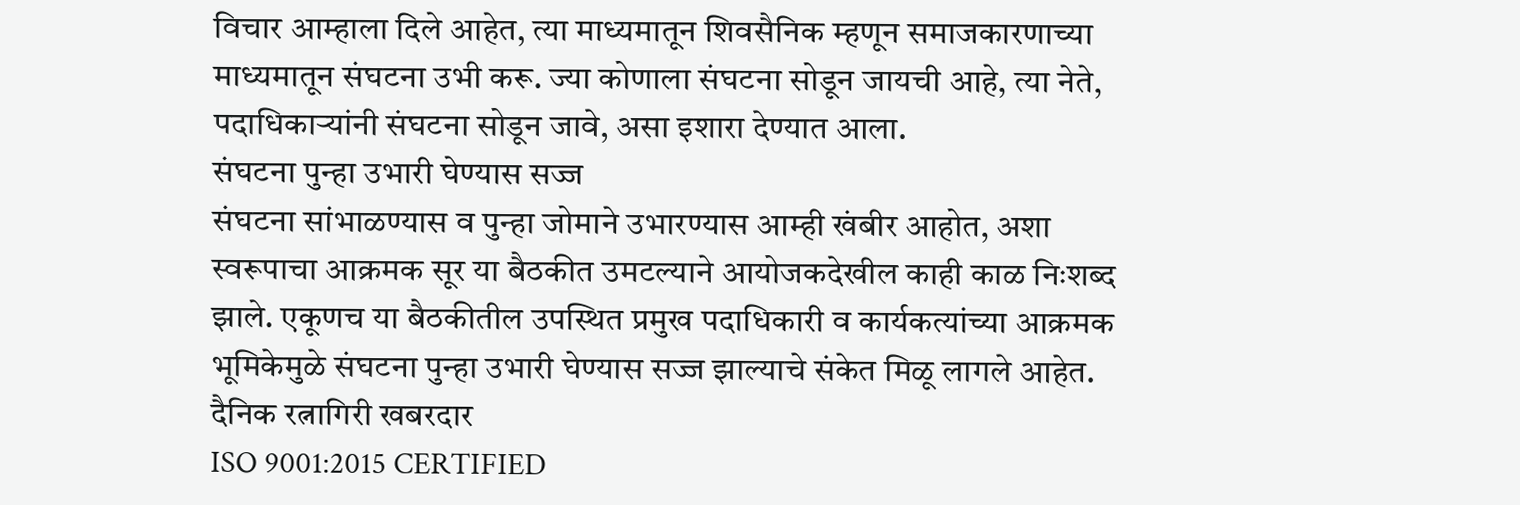विचार आम्हाला दिले आहेत, त्या माध्यमातून शिवसैनिक म्हणून समाजकारणाच्या माध्यमातून संघटना उभी करू. ज्या कोणाला संघटना सोडून जायची आहे, त्या नेते, पदाधिकाऱ्यांनी संघटना सोडून जावे, असा इशारा देण्यात आला.
संघटना पुन्हा उभारी घेण्यास सज्ज
संघटना सांभाळण्यास व पुन्हा जोमाने उभारण्यास आम्ही खंबीर आहोत, अशा स्वरूपाचा आक्रमक सूर या बैठकीत उमटल्याने आयोजकदेखील काही काळ निःशब्द झाले. एकूणच या बैठकीतील उपस्थित प्रमुख पदाधिकारी व कार्यकत्यांच्या आक्रमक भूमिकेमुळे संघटना पुन्हा उभारी घेण्यास सज्ज झाल्याचे संकेत मिळू लागले आहेत.
दैनिक रत्नागिरी खबरदार
ISO 9001:2015 CERTIFIED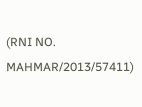(RNI NO. MAHMAR/2013/57411)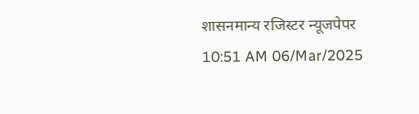शासनमान्य रजिस्टर न्यूजपेपर
10:51 AM 06/Mar/2025